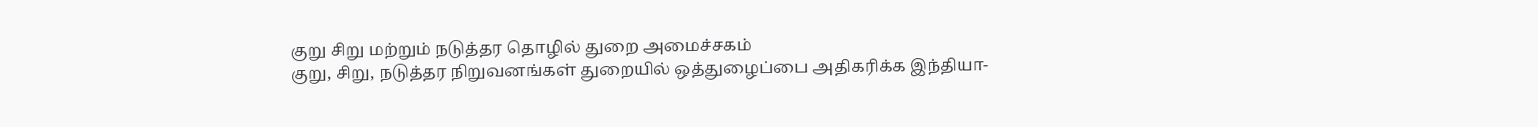குறு சிறு மற்றும் நடுத்தர தொழில் துறை அமைச்சகம்
குறு, சிறு, நடுத்தர நிறுவனங்கள் துறையில் ஒத்துழைப்பை அதிகரிக்க இந்தியா-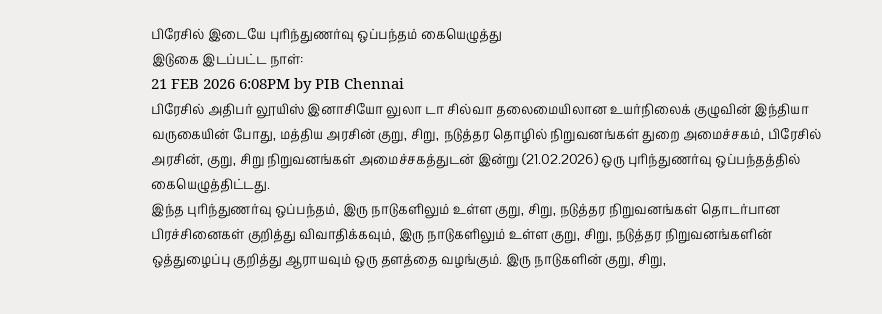பிரேசில் இடையே புரிந்துணர்வு ஒப்பந்தம் கையெழுத்து
இடுகை இடப்பட்ட நாள்:
21 FEB 2026 6:08PM by PIB Chennai
பிரேசில் அதிபர் லூயிஸ் இனாசியோ லுலா டா சில்வா தலைமையிலான உயர்நிலைக் குழுவின் இந்தியா வருகையின் போது, மத்திய அரசின் குறு, சிறு, நடுத்தர தொழில் நிறுவனங்கள் துறை அமைச்சகம், பிரேசில் அரசின், குறு, சிறு நிறுவனங்கள் அமைச்சகத்துடன் இன்று (21.02.2026) ஒரு புரிந்துணர்வு ஒப்பந்தத்தில் கையெழுத்திட்டது.
இந்த புரிந்துணர்வு ஒப்பந்தம், இரு நாடுகளிலும் உள்ள குறு, சிறு, நடுத்தர நிறுவனங்கள் தொடர்பான பிரச்சினைகள் குறித்து விவாதிக்கவும், இரு நாடுகளிலும் உள்ள குறு, சிறு, நடுத்தர நிறுவனங்களின் ஒத்துழைப்பு குறித்து ஆராயவும் ஒரு தளத்தை வழங்கும். இரு நாடுகளின் குறு, சிறு,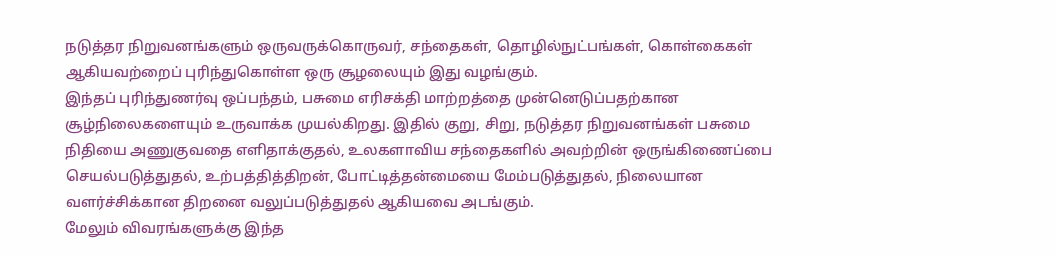நடுத்தர நிறுவனங்களும் ஒருவருக்கொருவர், சந்தைகள், தொழில்நுட்பங்கள், கொள்கைகள் ஆகியவற்றைப் புரிந்துகொள்ள ஒரு சூழலையும் இது வழங்கும்.
இந்தப் புரிந்துணர்வு ஒப்பந்தம், பசுமை எரிசக்தி மாற்றத்தை முன்னெடுப்பதற்கான சூழ்நிலைகளையும் உருவாக்க முயல்கிறது. இதில் குறு, சிறு, நடுத்தர நிறுவனங்கள் பசுமை நிதியை அணுகுவதை எளிதாக்குதல், உலகளாவிய சந்தைகளில் அவற்றின் ஒருங்கிணைப்பை செயல்படுத்துதல், உற்பத்தித்திறன், போட்டித்தன்மையை மேம்படுத்துதல், நிலையான வளர்ச்சிக்கான திறனை வலுப்படுத்துதல் ஆகியவை அடங்கும்.
மேலும் விவரங்களுக்கு இந்த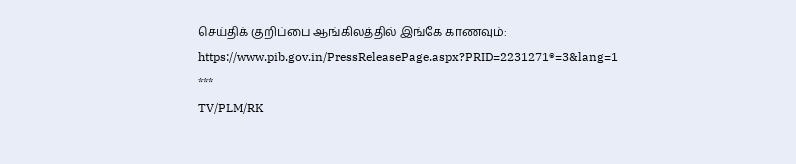செய்திக் குறிப்பை ஆங்கிலத்தில் இங்கே காணவும்: https://www.pib.gov.in/PressReleasePage.aspx?PRID=2231271®=3&lang=1
***
TV/PLM/RK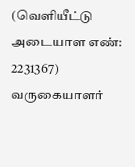(வெளியீட்டு அடையாள எண்: 2231367)
வருகையாளர்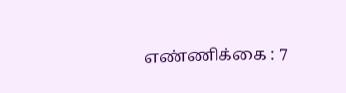எண்ணிக்கை : 7